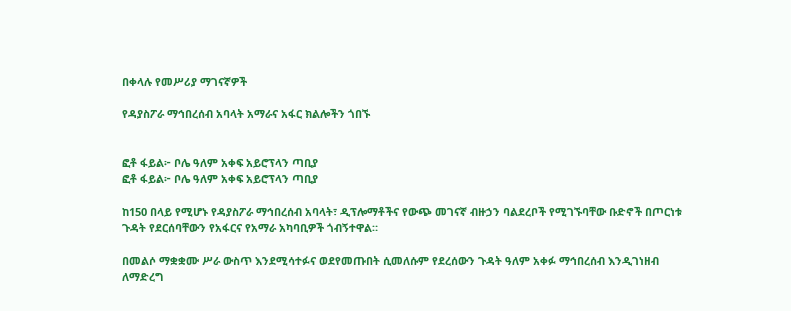በቀላሉ የመሥሪያ ማገናኛዎች

የዳያስፖራ ማኅበረሰብ አባላት አማራና አፋር ክልሎችን ጎበኙ


ፎቶ ፋይል፦ ቦሌ ዓለም አቀፍ አይሮፕላን ጣቢያ
ፎቶ ፋይል፦ ቦሌ ዓለም አቀፍ አይሮፕላን ጣቢያ

ከ150 በላይ የሚሆኑ የዳያስፖራ ማኅበረሰብ አባላት፣ ዲፕሎማቶችና የውጭ መገናኛ ብዙኃን ባልደረቦች የሚገኙባቸው ቡድኖች በጦርነቱ ጉዳት የደርሰባቸውን የአፋርና የአማራ አካባቢዎች ጎብኝተዋል።

በመልሶ ማቋቋሙ ሥራ ውስጥ እንደሚሳተፉና ወደየመጡበት ሲመለሱም የደረሰውን ጉዳት ዓለም አቀፉ ማኅበረሰብ እንዲገነዘብ ለማድረግ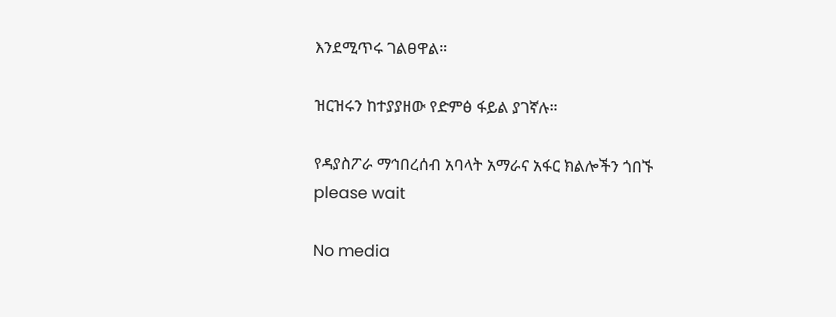እንደሚጥሩ ገልፀዋል።

ዝርዝሩን ከተያያዘው የድምፅ ፋይል ያገኛሉ።

የዳያስፖራ ማኅበረሰብ አባላት አማራና አፋር ክልሎችን ጎበኙ
please wait

No media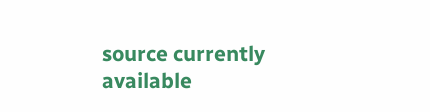source currently available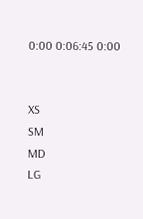0:00 0:06:45 0:00


XS
SM
MD
LG